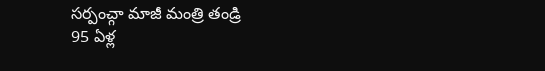సర్పంచ్గా మాజీ మంత్రి తండ్రి
95 ఏళ్ల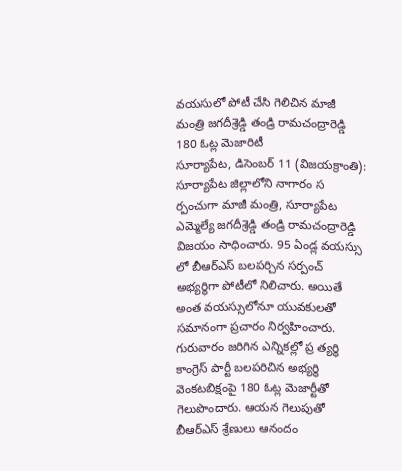వయసులో పోటీ చేసి గెలిచిన మాజీ మంత్రి జగదీశ్రెడ్డి తండ్రి రామచంద్రారెడ్డి
180 ఓట్ల మెజారిటీ
సూర్యాపేట, డిసెంబర్ 11 (విజయక్రాంతి): సూర్యాపేట జిల్లాలోని నాగారం స ర్పంచుగా మాజీ మంత్రి, సూర్యాపేట ఎమ్మెల్యే జగదీశ్రెడ్డి తండ్రి రామచంద్రారెడ్డి విజయం సాధించారు. 95 ఏండ్ల వయస్సు లో బీఆర్ఎస్ బలపర్చిన సర్పంచ్ అభ్యర్థిగా పోటీలో నిలిచారు. అయితే అంత వయస్సులోనూ యువకులతో సమానంగా ప్రచారం నిర్వహించారు.
గురువారం జరిగిన ఎన్నికల్లో ప్ర త్యర్థి కాంగ్రెస్ పార్టీ బలపరిచిన అభ్యర్థి వెంకటబిక్షంపై 180 ఓట్ల మెజార్టీతో గెలుపొందారు. ఆయన గెలుపుతో బీఆర్ఎస్ శ్రేణులు ఆనందం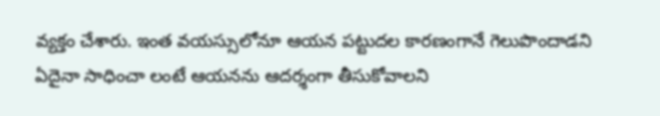వ్యక్తం చేశారు. ఇంత వయస్సులోనూ ఆయన పట్టుదల కారణంగానే గెలుపొందాడని ఏదైనా సాధించా లంటే ఆయనను ఆదర్శంగా తీసుకోవాలని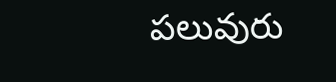పలువురు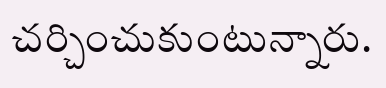చర్చించుకుంటున్నారు.